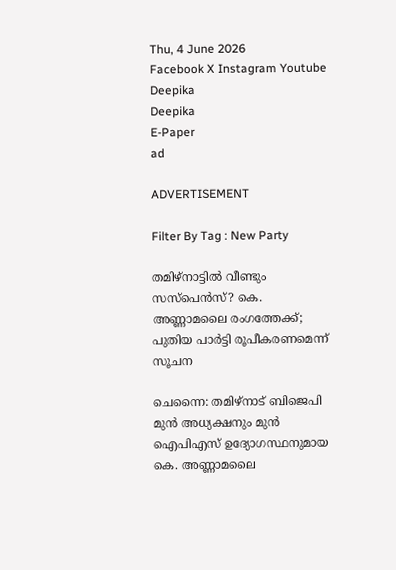Thu, 4 June 2026
Facebook X Instagram Youtube
Deepika
Deepika
E-Paper
ad

ADVERTISEMENT

Filter By Tag : New Party

തമിഴ്‌നാട്ടിൽ വീണ്ടും സസ്പെൻസ്‍? കെ. അണ്ണാമലൈ രംഗത്തേക്ക്; പുതിയ പാർട്ടി രൂപീകരണമെന്ന് സൂചന

ചെന്നൈ: തമിഴ്‌നാട് ബിജെപി മുൻ അധ്യക്ഷനും മുൻ ഐപിഎസ് ഉദ്യോഗസ്ഥനുമായ കെ. അണ്ണാമലൈ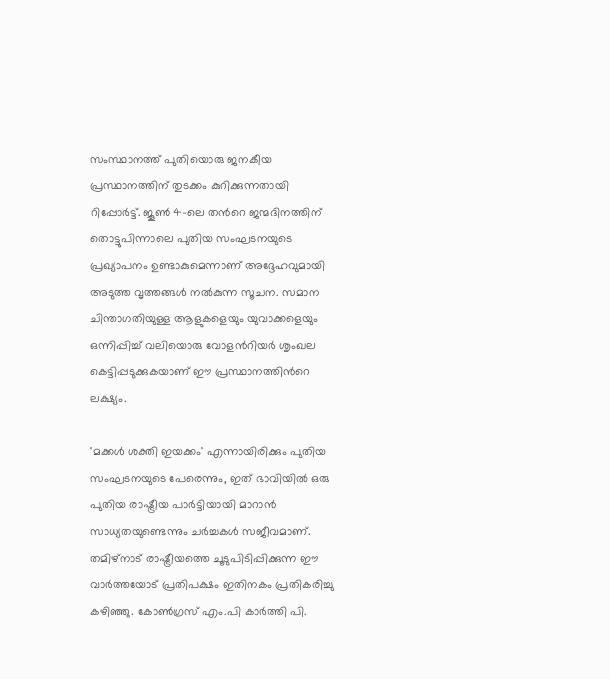സംസ്ഥാനത്ത് പുതിയൊരു ജനകീയ പ്രസ്ഥാനത്തിന് തുടക്കം കുറിക്കുന്നതായി റിപ്പോർട്ട്. ജൂൺ 4-ലെ തന്‍റെ ജന്മദിനത്തിന് തൊട്ടുപിന്നാലെ പുതിയ സംഘടനയുടെ പ്രഖ്യാപനം ഉണ്ടാകുമെന്നാണ് അദ്ദേഹവുമായി അടുത്ത വൃത്തങ്ങൾ നൽകുന്ന സൂചന. സമാന ചിന്താഗതിയുള്ള ആളുകളെയും യുവാക്കളെയും ഒന്നിപ്പിച്ച് വലിയൊരു വോളന്‍റിയർ ശൃംഖല കെട്ടിപ്പടുക്കുകയാണ് ഈ പ്രസ്ഥാനത്തിന്‍റെ ലക്ഷ്യം.

'മക്കൾ ശക്തി ഇയക്കം' എന്നായിരിക്കും പുതിയ സംഘടനയുടെ പേരെന്നും, ഇത് ഭാവിയിൽ ഒരു പുതിയ രാഷ്ട്രീയ പാർട്ടിയായി മാറാൻ സാധ്യതയുണ്ടെന്നും ചർച്ചകൾ സജീവമാണ്. തമിഴ്‌നാട് രാഷ്ട്രീയത്തെ ചൂടുപിടിപ്പിക്കുന്ന ഈ വാർത്തയോട് പ്രതിപക്ഷം ഇതിനകം പ്രതികരിച്ചു കഴിഞ്ഞു. കോൺഗ്രസ് എം.പി കാർത്തി പി.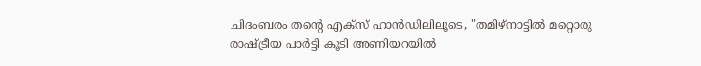ചിദംബരം തന്‍റെ എക്സ് ഹാൻഡിലിലൂടെ, "തമിഴ്‌നാട്ടിൽ മറ്റൊരു രാഷ്ട്രീയ പാർട്ടി കൂടി അണിയറയിൽ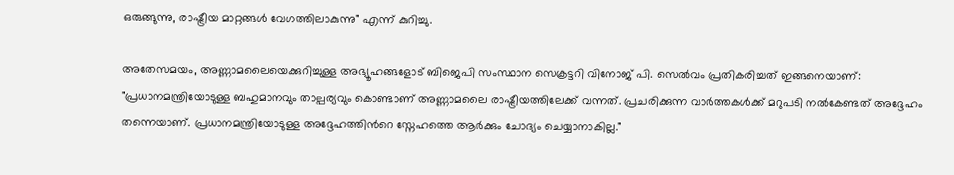ഒരുങ്ങുന്നു, രാഷ്ട്രീയ മാറ്റങ്ങൾ വേഗത്തിലാകുന്നു" എന്ന് കുറിച്ചു.

അതേസമയം, അണ്ണാമലൈയെക്കുറിച്ചുള്ള അഭ്യൂഹങ്ങളോട് ബിജെപി സംസ്ഥാന സെക്രട്ടറി വിനോജ് പി. സെൽവം പ്രതികരിച്ചത് ഇങ്ങനെയാണ്: "പ്രധാനമന്ത്രിയോടുള്ള ബഹുമാനവും താല്പര്യവും കൊണ്ടാണ് അണ്ണാമലൈ രാഷ്ട്രീയത്തിലേക്ക് വന്നത്. പ്രചരിക്കുന്ന വാർത്തകൾക്ക് മറുപടി നൽകേണ്ടത് അദ്ദേഹം തന്നെയാണ്. പ്രധാനമന്ത്രിയോടുള്ള അദ്ദേഹത്തിന്‍റെ സ്നേഹത്തെ ആർക്കും ചോദ്യം ചെയ്യാനാകില്ല."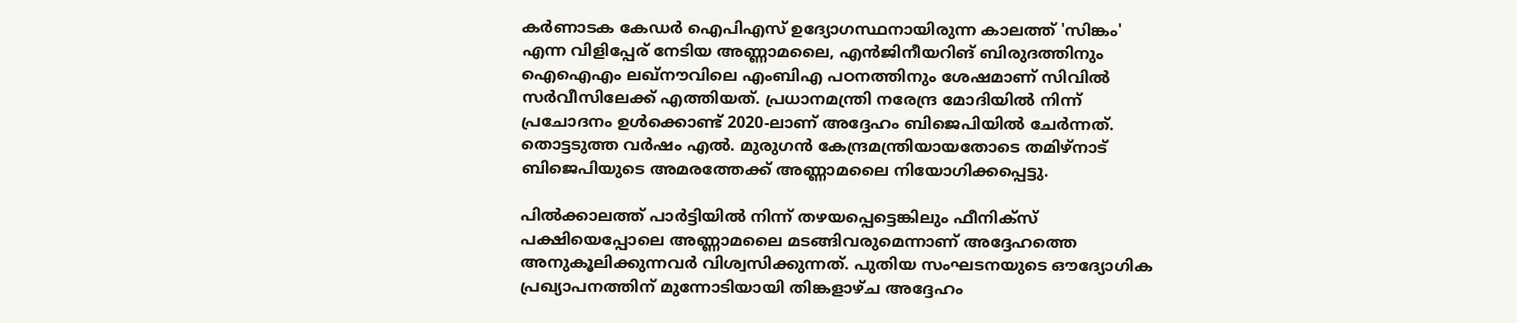കർണാടക കേഡർ ഐപിഎസ് ഉദ്യോഗസ്ഥനായിരുന്ന കാലത്ത് 'സിങ്കം' എന്ന വിളിപ്പേര് നേടിയ അണ്ണാമലൈ, എൻജിനീയറിങ് ബിരുദത്തിനും ഐഐഎം ലഖ്‌നൗവിലെ എംബിഎ പഠനത്തിനും ശേഷമാണ് സിവിൽ സർവീസിലേക്ക് എത്തിയത്. പ്രധാനമന്ത്രി നരേന്ദ്ര മോദിയിൽ നിന്ന് പ്രചോദനം ഉൾക്കൊണ്ട് 2020-ലാണ് അദ്ദേഹം ബിജെപിയിൽ ചേർന്നത്. തൊട്ടടുത്ത വർഷം എൽ. മുരുഗൻ കേന്ദ്രമന്ത്രിയായതോടെ തമിഴ്‌നാട് ബിജെപിയുടെ അമരത്തേക്ക് അണ്ണാമലൈ നിയോഗിക്കപ്പെട്ടു.

പിൽക്കാലത്ത് പാർട്ടിയിൽ നിന്ന് തഴയപ്പെട്ടെങ്കിലും ഫീനിക്സ് പക്ഷിയെപ്പോലെ അണ്ണാമലൈ മടങ്ങിവരുമെന്നാണ് അദ്ദേഹത്തെ അനുകൂലിക്കുന്നവർ വിശ്വസിക്കുന്നത്. പുതിയ സംഘടനയുടെ ഔദ്യോഗിക പ്രഖ്യാപനത്തിന് മുന്നോടിയായി തിങ്കളാഴ്ച അദ്ദേഹം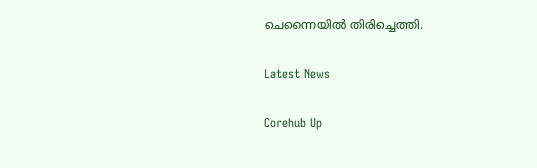ചെന്നൈയിൽ തിരിച്ചെത്തി.

Latest News

Corehub Up